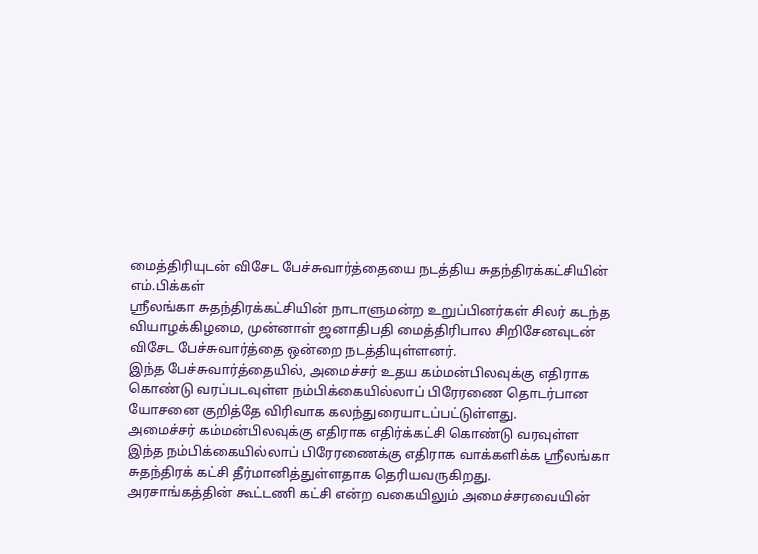மைத்திரியுடன் விசேட பேச்சுவார்த்தையை நடத்திய சுதந்திரக்கட்சியின் எம்.பிக்கள்
ஸ்ரீலங்கா சுதந்திரக்கட்சியின் நாடாளுமன்ற உறுப்பினர்கள் சிலர் கடந்த வியாழக்கிழமை, முன்னாள் ஜனாதிபதி மைத்திரிபால சிறிசேனவுடன் விசேட பேச்சுவார்த்தை ஒன்றை நடத்தியுள்ளனர்.
இந்த பேச்சுவார்த்தையில், அமைச்சர் உதய கம்மன்பிலவுக்கு எதிராக கொண்டு வரப்படவுள்ள நம்பிக்கையில்லாப் பிரேரணை தொடர்பான யோசனை குறித்தே விரிவாக கலந்துரையாடப்பட்டுள்ளது.
அமைச்சர் கம்மன்பிலவுக்கு எதிராக எதிர்க்கட்சி கொண்டு வரவுள்ள இந்த நம்பிக்கையில்லாப் பிரேரணைக்கு எதிராக வாக்களிக்க ஸ்ரீலங்கா சுதந்திரக் கட்சி தீர்மானித்துள்ளதாக தெரியவருகிறது.
அரசாங்கத்தின் கூட்டணி கட்சி என்ற வகையிலும் அமைச்சரவையின்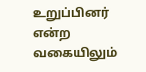உறுப்பினர் என்ற வகையிலும்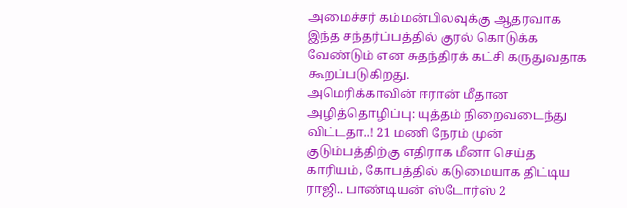அமைச்சர் கம்மன்பிலவுக்கு ஆதரவாக இந்த சந்தர்ப்பத்தில் குரல் கொடுக்க வேண்டும் என சுதந்திரக் கட்சி கருதுவதாக கூறப்படுகிறது.
அமெரிக்காவின் ஈரான் மீதான அழித்தொழிப்பு: யுத்தம் நிறைவடைந்து விட்டதா..! 21 மணி நேரம் முன்
குடும்பத்திற்கு எதிராக மீனா செய்த காரியம், கோபத்தில் கடுமையாக திட்டிய ராஜி.. பாண்டியன் ஸ்டோர்ஸ் 2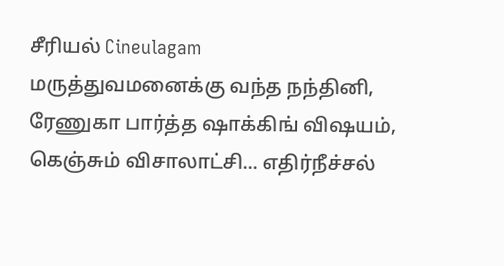சீரியல் Cineulagam
மருத்துவமனைக்கு வந்த நந்தினி, ரேணுகா பார்த்த ஷாக்கிங் விஷயம், கெஞ்சும் விசாலாட்சி... எதிர்நீச்சல்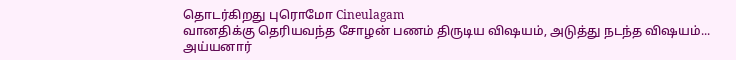தொடர்கிறது புரொமோ Cineulagam
வானதிக்கு தெரியவந்த சோழன் பணம் திருடிய விஷயம், அடுத்து நடந்த விஷயம்... அய்யனார்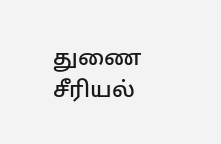துணை சீரியல்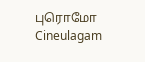புரொமோ Cineulagam